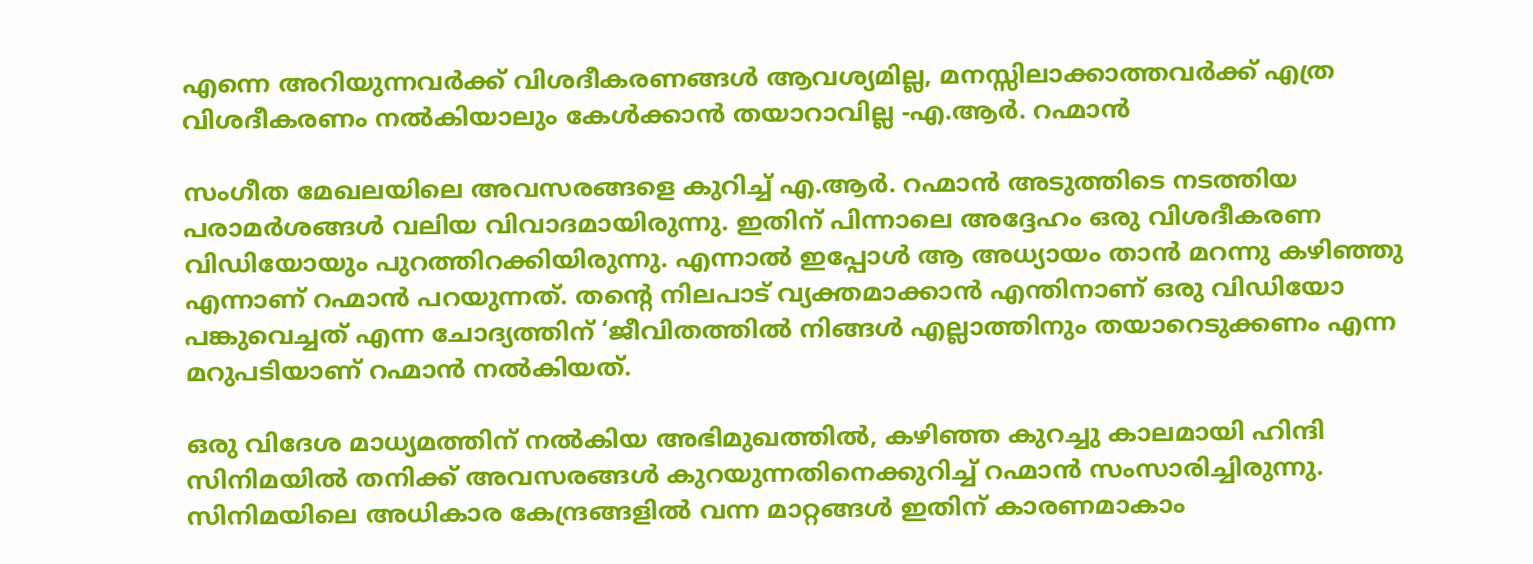എന്നെ അറിയുന്നവർക്ക് വിശദീകരണങ്ങൾ ആവശ്യമില്ല, മനസ്സിലാക്കാത്തവർക്ക് എത്ര വിശദീകരണം നൽകിയാലും കേൾക്കാൻ തയാറാവില്ല -എ.ആർ. റഹ്മാൻ

സംഗീത മേഖലയിലെ അവസരങ്ങളെ കുറിച്ച് എ.ആർ. റഹ്മാൻ അടുത്തിടെ നടത്തിയ പരാമർശങ്ങൾ വലിയ വിവാദമായിരുന്നു. ഇതിന് പിന്നാലെ അദ്ദേഹം ഒരു വിശദീകരണ വിഡിയോയും പുറത്തിറക്കിയിരുന്നു. എന്നാൽ ഇപ്പോൾ ആ അധ്യായം താൻ മറന്നു കഴിഞ്ഞു എന്നാണ് റഹ്മാൻ പറയുന്നത്. തന്റെ നിലപാട് വ്യക്തമാക്കാൻ എന്തിനാണ് ഒരു വിഡിയോ പങ്കുവെച്ചത് എന്ന ചോദ്യത്തിന് ‘ജീവിതത്തിൽ നിങ്ങൾ എല്ലാത്തിനും തയാറെടുക്കണം എന്ന മറുപടിയാണ് റഹ്മാൻ നൽകിയത്.

ഒരു വിദേശ മാധ്യമത്തിന് നൽകിയ അഭിമുഖത്തിൽ, കഴിഞ്ഞ കുറച്ചു കാലമായി ഹിന്ദി സിനിമയിൽ തനിക്ക് അവസരങ്ങൾ കുറയുന്നതിനെക്കുറിച്ച് റഹ്മാൻ സംസാരിച്ചിരുന്നു. സിനിമയിലെ അധികാര കേന്ദ്രങ്ങളിൽ വന്ന മാറ്റങ്ങൾ ഇതിന് കാരണമാകാം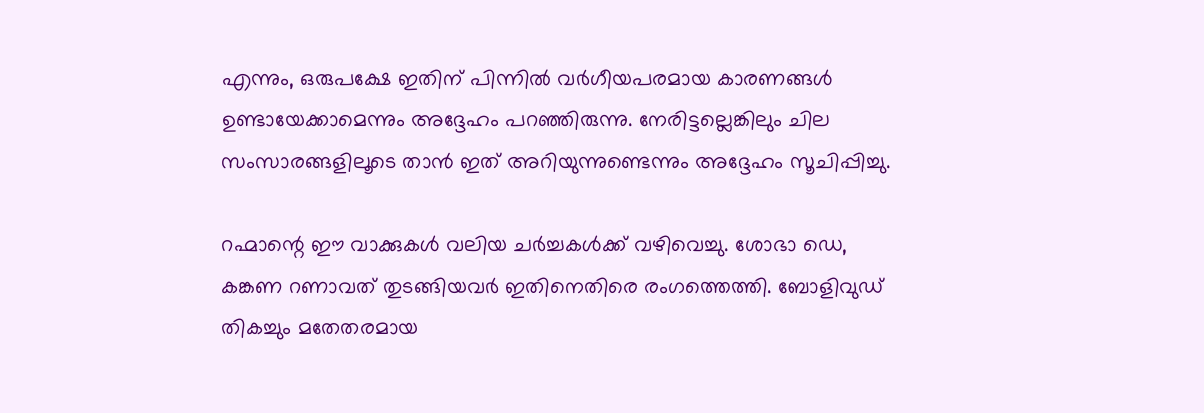എന്നും, ഒരുപക്ഷേ ഇതിന് പിന്നിൽ വർഗീയപരമായ കാരണങ്ങൾ ഉണ്ടായേക്കാമെന്നും അദ്ദേഹം പറഞ്ഞിരുന്നു. നേരിട്ടല്ലെങ്കിലും ചില സംസാരങ്ങളിലൂടെ താൻ ഇത് അറിയുന്നുണ്ടെന്നും അദ്ദേഹം സൂചിപ്പിച്ചു.

റഹ്മാന്റെ ഈ വാക്കുകൾ വലിയ ചർച്ചകൾക്ക് വഴിവെച്ചു. ശോഭാ ഡെ, കങ്കണ റണാവത് തുടങ്ങിയവർ ഇതിനെതിരെ രംഗത്തെത്തി. ബോളിവുഡ് തികച്ചും മതേതരമായ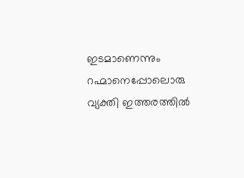ഇടമാണെന്നും റഹ്മാനെപ്പോലൊരു വ്യക്തി ഇത്തരത്തിൽ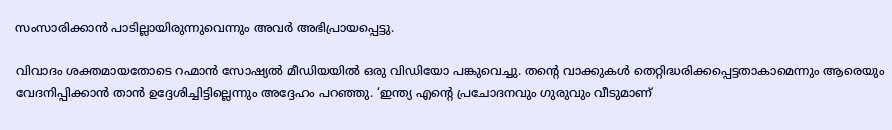സംസാരിക്കാൻ പാടില്ലായിരുന്നുവെന്നും അവർ അഭിപ്രായപ്പെട്ടു.

വിവാദം ശക്തമായതോടെ റഹ്മാൻ സോഷ്യൽ മീഡിയയിൽ ഒരു വിഡിയോ പങ്കുവെച്ചു. തന്റെ വാക്കുകൾ തെറ്റിദ്ധരിക്കപ്പെട്ടതാകാമെന്നും ആരെയും വേദനിപ്പിക്കാൻ താൻ ഉദ്ദേശിച്ചിട്ടില്ലെന്നും അദ്ദേഹം പറഞ്ഞു. ‘ഇന്ത്യ എന്റെ പ്രചോദനവും ഗുരുവും വീടുമാണ്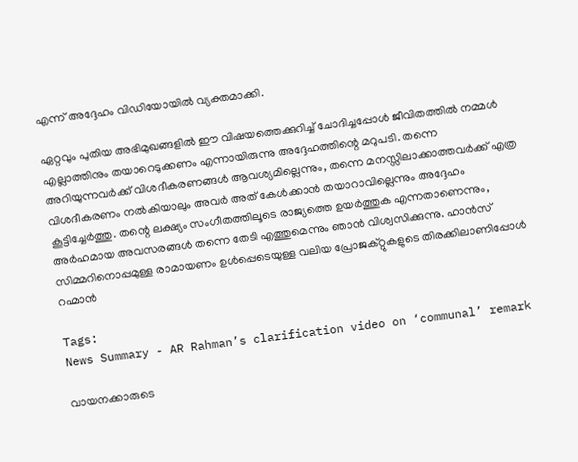എന്ന് അദ്ദേഹം വിഡിയോയിൽ വ്യക്തമാക്കി.

ഏറ്റവും പുതിയ അഭിമുഖങ്ങളിൽ ഈ വിഷയത്തെക്കുറിച്ച് ചോദിച്ചപ്പോൾ ജീവിതത്തിൽ നമ്മൾ എല്ലാത്തിനും തയാറെടുക്കണം എന്നായിരുന്നു അദ്ദേഹത്തിന്റെ മറുപടി. തന്നെ അറിയുന്നവർക്ക് വിശദീകരണങ്ങൾ ആവശ്യമില്ലെന്നും, തന്നെ മനസ്സിലാക്കാത്തവർക്ക് എത്ര വിശദീകരണം നൽകിയാലും അവർ അത് കേൾക്കാൻ തയാറാവില്ലെന്നും അദ്ദേഹം കൂട്ടിച്ചേർത്തു. തന്റെ ലക്ഷ്യം സംഗീതത്തിലൂടെ രാജ്യത്തെ ഉയർത്തുക എന്നതാണെന്നും, അർഹമായ അവസരങ്ങൾ തന്നെ തേടി എത്തുമെന്നും ഞാൻ വിശ്വസിക്കുന്നു. ഹാൻസ് സിമ്മറിനൊപ്പമുള്ള രാമായണം ഉൾപ്പെടെയുള്ള വലിയ പ്രോജക്റ്റുകളുടെ തിരക്കിലാണിപ്പോൾ റഹ്മാൻ

Tags:
News Summary - AR Rahman’s clarification video on ‘communal’ remark

വായനക്കാരുടെ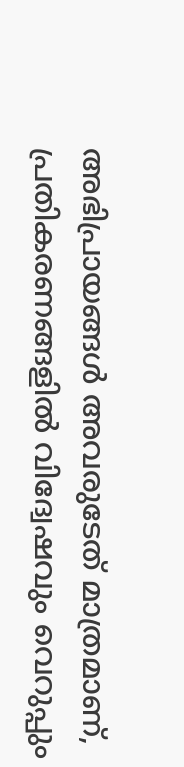അഭിപ്രായങ്ങള്‍ അവരുടേത് മാത്രമാണ്, പ്രതികരണങ്ങളിൽ വിദ്വേഷവും വെറുപ്പും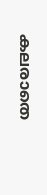കലരാതെ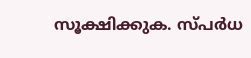സൂക്ഷിക്കുക. സ്പർധ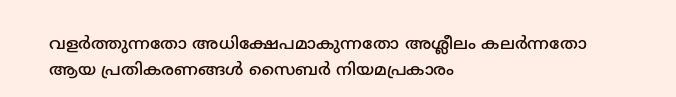വളർത്തുന്നതോ അധിക്ഷേപമാകുന്നതോ അശ്ലീലം കലർന്നതോ ആയ പ്രതികരണങ്ങൾ സൈബർ നിയമപ്രകാരം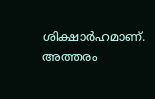ശിക്ഷാർഹമാണ്. അത്തരം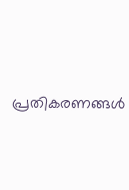പ്രതികരണങ്ങൾ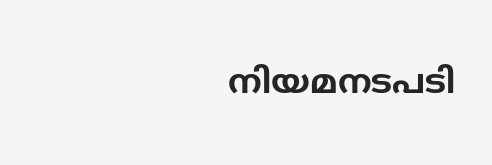നിയമനടപടി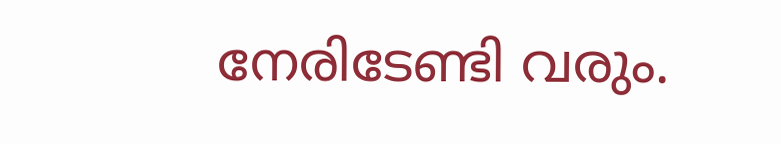നേരിടേണ്ടി വരും.